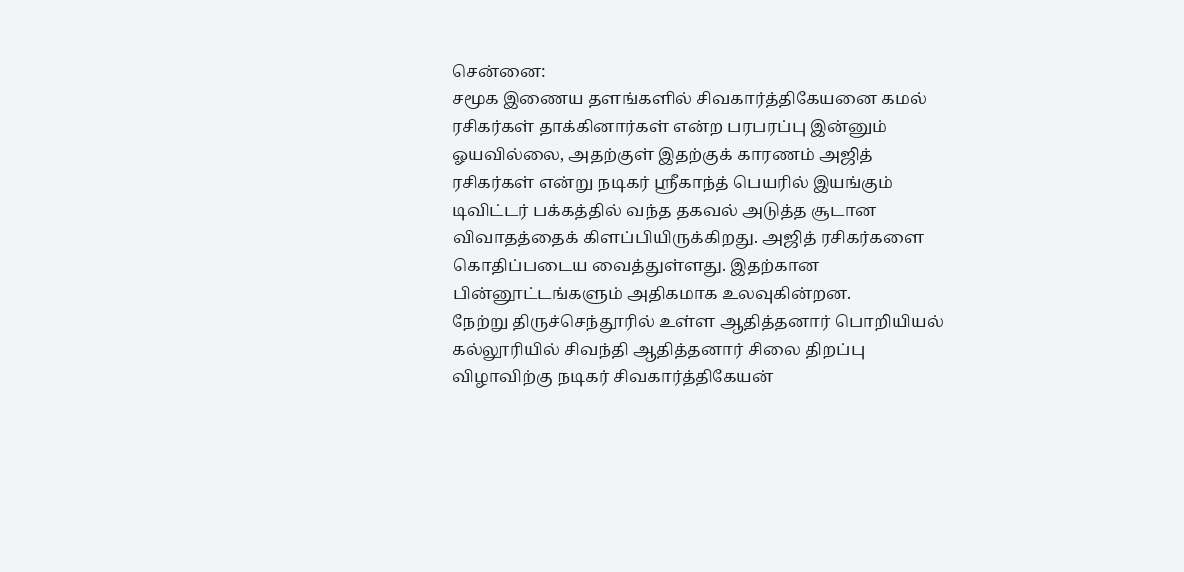சென்னை:
சமூக இணைய தளங்களில் சிவகார்த்திகேயனை கமல் ரசிகர்கள் தாக்கினார்கள் என்ற பரபரப்பு இன்னும் ஓயவில்லை, அதற்குள் இதற்குக் காரணம் அஜித் ரசிகர்கள் என்று நடிகர் ஸ்ரீகாந்த் பெயரில் இயங்கும் டிவிட்டர் பக்கத்தில் வந்த தகவல் அடுத்த சூடான விவாதத்தைக் கிளப்பியிருக்கிறது. அஜித் ரசிகர்களை கொதிப்படைய வைத்துள்ளது. இதற்கான பின்னூட்டங்களும் அதிகமாக உலவுகின்றன.
நேற்று திருச்செந்தூரில் உள்ள ஆதித்தனார் பொறியியல் கல்லூரியில் சிவந்தி ஆதித்தனார் சிலை திறப்பு விழாவிற்கு நடிகர் சிவகார்த்திகேயன்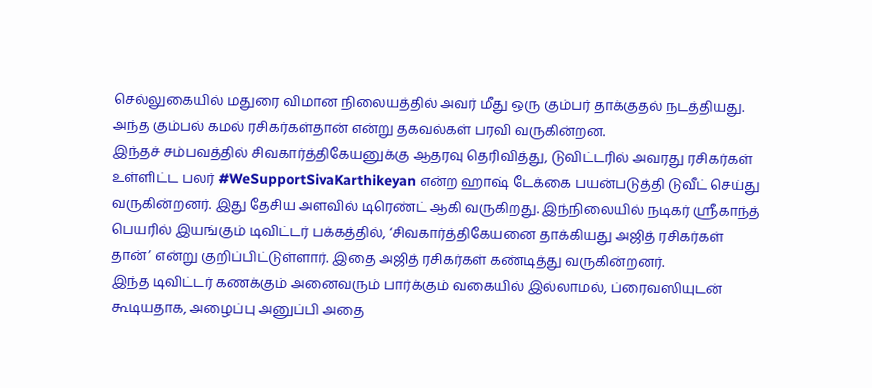செல்லுகையில் மதுரை விமான நிலையத்தில் அவர் மீது ஒரு கும்பர் தாக்குதல் நடத்தியது. அந்த கும்பல் கமல் ரசிகர்கள்தான் என்று தகவல்கள் பரவி வருகின்றன.
இந்தச் சம்பவத்தில் சிவகார்த்திகேயனுக்கு ஆதரவு தெரிவித்து, டுவிட்டரில் அவரது ரசிகர்கள் உள்ளிட்ட பலர் #WeSupportSivaKarthikeyan என்ற ஹாஷ் டேக்கை பயன்படுத்தி டுவீட் செய்து வருகின்றனர். இது தேசிய அளவில் டிரெண்ட் ஆகி வருகிறது. இந்நிலையில் நடிகர் ஸ்ரீகாந்த் பெயரில் இயங்கும் டிவிட்டர் பக்கத்தில், ‘சிவகார்த்திகேயனை தாக்கியது அஜித் ரசிகர்கள் தான்’ என்று குறிப்பிட்டுள்ளார். இதை அஜித் ரசிகர்கள் கண்டித்து வருகின்றனர்.
இந்த டிவிட்டர் கணக்கும் அனைவரும் பார்க்கும் வகையில் இல்லாமல், ப்ரைவஸியுடன் கூடியதாக, அழைப்பு அனுப்பி அதை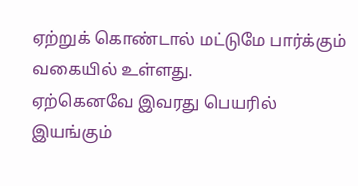ஏற்றுக் கொண்டால் மட்டுமே பார்க்கும் வகையில் உள்ளது.
ஏற்கெனவே இவரது பெயரில் இயங்கும்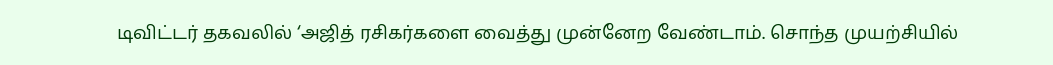டிவிட்டர் தகவலில் ‘அஜித் ரசிகர்களை வைத்து முன்னேற வேண்டாம். சொந்த முயற்சியில்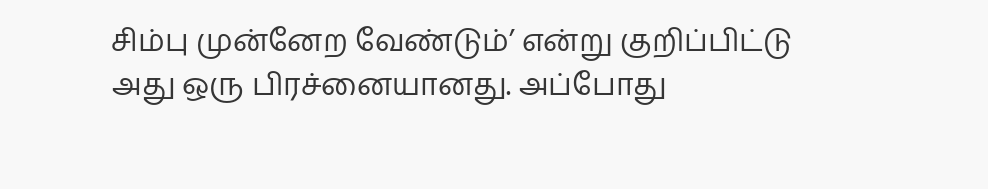சிம்பு முன்னேற வேண்டும்’ என்று குறிப்பிட்டு அது ஒரு பிரச்னையானது. அப்போது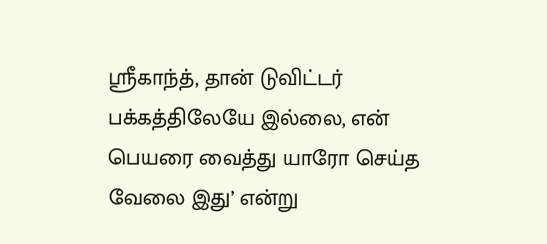ஸ்ரீகாந்த், தான் டுவிட்டர் பக்கத்திலேயே இல்லை, என் பெயரை வைத்து யாரோ செய்த வேலை இது’ என்று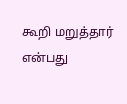கூறி மறுத்தார் என்பது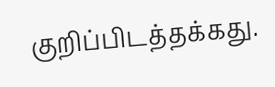குறிப்பிடத்தக்கது.